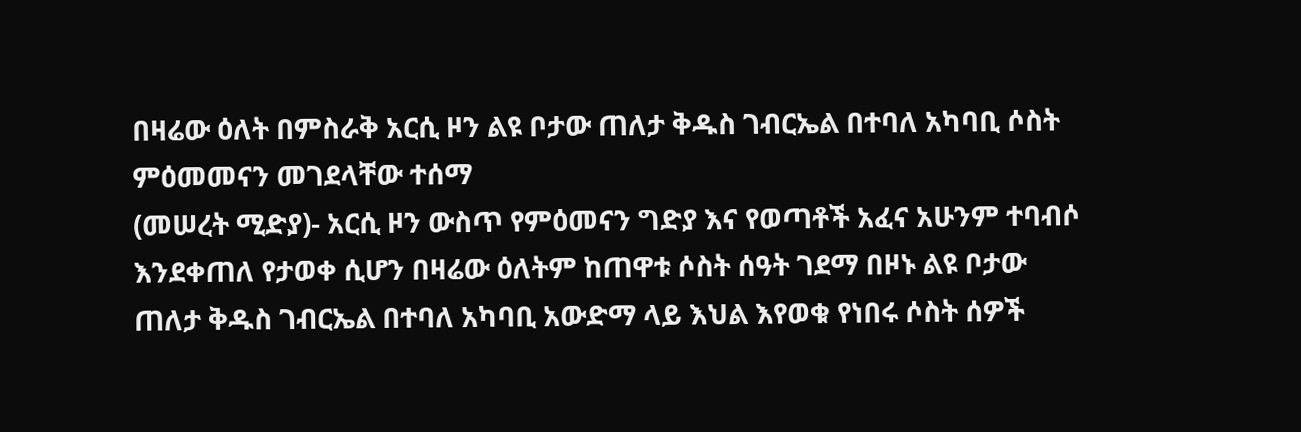በዛሬው ዕለት በምስራቅ አርሲ ዞን ልዩ ቦታው ጠለታ ቅዱስ ገብርኤል በተባለ አካባቢ ሶስት ምዕመመናን መገደላቸው ተሰማ
(መሠረት ሚድያ)- አርሲ ዞን ውስጥ የምዕመናን ግድያ እና የወጣቶች አፈና አሁንም ተባብሶ እንደቀጠለ የታወቀ ሲሆን በዛሬው ዕለትም ከጠዋቱ ሶስት ሰዓት ገደማ በዞኑ ልዩ ቦታው ጠለታ ቅዱስ ገብርኤል በተባለ አካባቢ አውድማ ላይ እህል እየወቁ የነበሩ ሶስት ሰዎች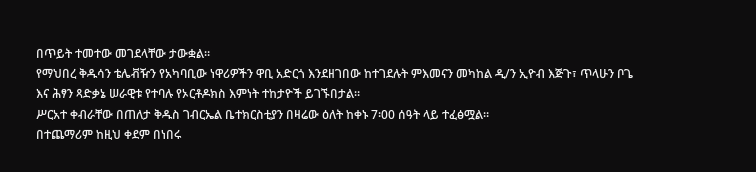በጥይት ተመተው መገደላቸው ታውቋል።
የማህበረ ቅዱሳን ቴሌቭዥን የአካባቢው ነዋሪዎችን ዋቢ አድርጎ እንደዘገበው ከተገደሉት ምእመናን መካከል ዲ/ን ኢዮብ እጅጉ፣ ጥላሁን ቦጌ እና ሕፃን ጻድቃኔ ሠራዊቱ የተባሉ የኦርቶዶክስ እምነት ተከታዮች ይገኙበታል።
ሥርአተ ቀብራቸው በጠለታ ቅዱስ ገብርኤል ቤተክርስቲያን በዛሬው ዕለት ከቀኑ 7፡00 ሰዓት ላይ ተፈፅሟል።
በተጨማሪም ከዚህ ቀደም በነበሩ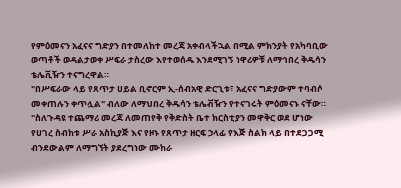የምዕመናን አፈናና ግድያን በተመለከተ መረጃ አቀብላችኋል በሚል ምክንያት የአካባቢው ወጣቶች ወዳልታወቀ ሥፍራ ታስረው እየተወሰዱ እንደሚገኝ ነዋሪዎቹ ለማኅበረ ቅዱሳን ቴሌቪዥን ተናግረዋል።
"በሥፍራው ላይ የጸጥታ ሀይል ቢኖርም ኢ-ሰብአዊ ድርጊቱ፣ አፈናና ግድያውም ተባብሶ መቀጠሉን ቀጥሏል" ብለው ለማህበረ ቅዱሳን ቴሌቭዥን የተናገሩት ምዕመናኑ ናቸው።
"ስለጉዳዩ ተጨማሪ መረጃ ለመጠየቅ የቅድስት ቤተ ክርስቲያን መዋቅር ወደ ሆነው የሀገረ ስብከቱ ሥራ አስኪያጅ እና የዞኑ የጸጥታ ዘርፍ ኃላፊ የእጅ ስልክ ላይ በተደጋጋሚ ብንደውልም ለማግኘት ያደረግነው ሙከራ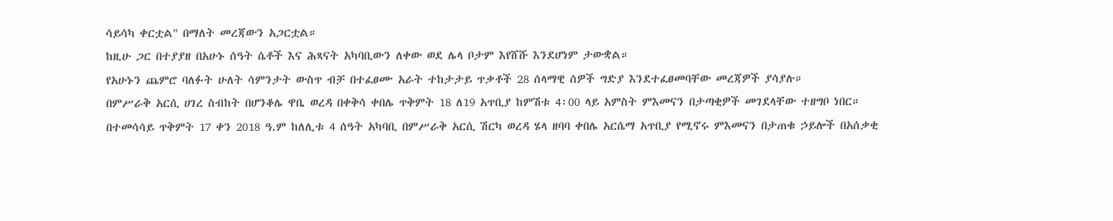ሳይሳካ ቀርቷል" በማለት መረጃውን አጋርቷል።
ከዚሁ ጋር በተያያዘ በአሁኑ ሰዓት ሴቶች እና ሕጻናት አካባቢውን ለቀው ወደ ሌላ ቦታም እየሸሹ እንደሆነም ታውቋል።
የአሁኑን ጨምሮ ባለፉት ሁለት ሳምንታት ውስጥ ብቻ በተፈፀሙ አራት ተከታታይ ጥቃቶች 28 ሰላማዊ ሰዎች ግድያ እንደተፈፀመባቸው መረጃዎች ያሳያሉ።
በምሥራቅ አርሲ ሀገረ ስብከት በሆንቆሌ ዋቤ ወረዳ በቀቅሳ ቀበሌ ጥቅምት 18 ለ19 አጥቢያ ከምሽቱ 4፡00 ላይ አምስት ምእመናን በታጣቂዎች መገደላቸው ተዘግቦ ነበር።
በተመሳሳይ ጥቅምት 17 ቀን 2018 ዓ.ም ከለሊቱ 4 ሰዓት አካባቢ በምሥራቅ አርሲ ሽርካ ወረዳ ሄላ ዘባባ ቀበሌ አርሴማ አጥቢያ የሚኖሩ ምእመናን በታጠቁ ኃይሎች በአሰቃቂ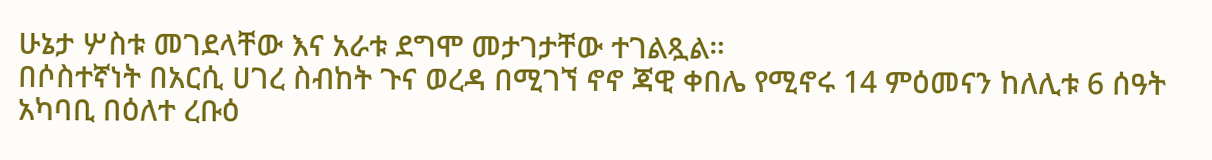ሁኔታ ሦስቱ መገደላቸው እና አራቱ ደግሞ መታገታቸው ተገልጿል።
በሶስተኛነት በአርሲ ሀገረ ስብከት ጉና ወረዳ በሚገኘ ኖኖ ጃዊ ቀበሌ የሚኖሩ 14 ምዕመናን ከለሊቱ 6 ሰዓት አካባቢ በዕለተ ረቡዕ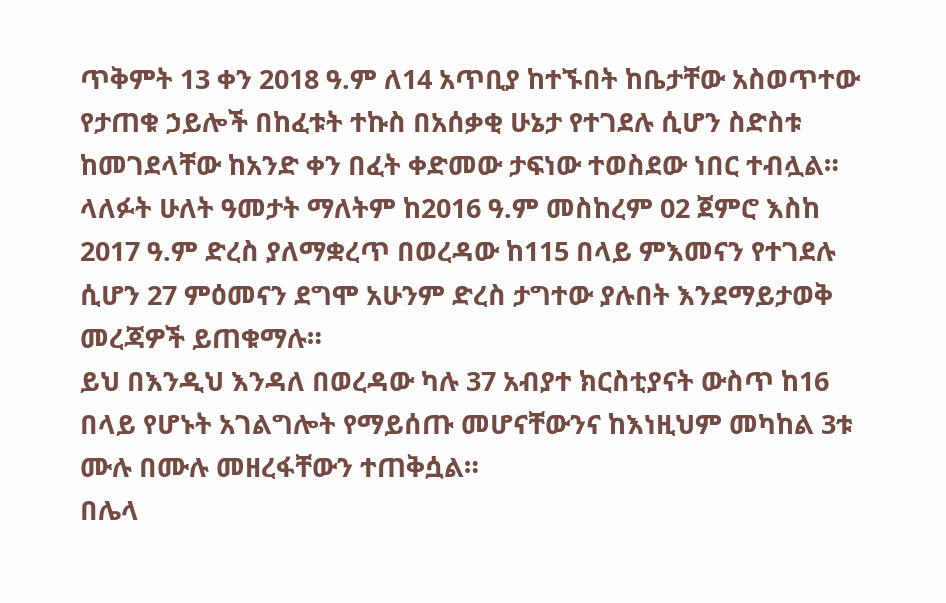ጥቅምት 13 ቀን 2018 ዓ.ም ለ14 አጥቢያ ከተኙበት ከቤታቸው አስወጥተው የታጠቁ ኃይሎች በከፈቱት ተኩስ በአሰቃቂ ሁኔታ የተገደሉ ሲሆን ስድስቱ ከመገደላቸው ከአንድ ቀን በፈት ቀድመው ታፍነው ተወስደው ነበር ተብሏል።
ላለፉት ሁለት ዓመታት ማለትም ከ2016 ዓ.ም መስከረም 02 ጀምሮ እስከ 2017 ዓ.ም ድረስ ያለማቋረጥ በወረዳው ከ115 በላይ ምእመናን የተገደሉ ሲሆን 27 ምዕመናን ደግሞ አሁንም ድረስ ታግተው ያሉበት እንደማይታወቅ መረጃዎች ይጠቁማሉ።
ይህ በእንዲህ እንዳለ በወረዳው ካሉ 37 አብያተ ክርስቲያናት ውስጥ ከ16 በላይ የሆኑት አገልግሎት የማይሰጡ መሆናቸውንና ከእነዚህም መካከል 3ቱ ሙሉ በሙሉ መዘረፋቸውን ተጠቅሷል።
በሌላ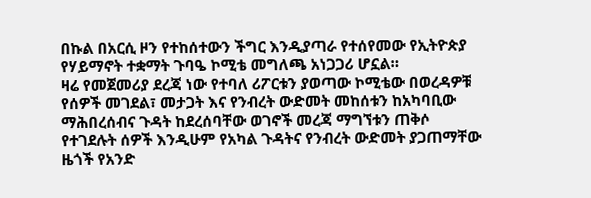በኩል በአርሲ ዞን የተከሰተውን ችግር እንዲያጣራ የተሰየመው የኢትዮጵያ የሃይማኖት ተቋማት ጉባዔ ኮሚቴ መግለጫ አነጋጋሪ ሆኗል።
ዛሬ የመጀመሪያ ደረጃ ነው የተባለ ሪፖርቱን ያወጣው ኮሚቴው በወረዳዎቹ የሰዎች መገደል፣ መታጋት እና የንብረት ውድመት መከሰቱን ከአካባቢው ማሕበረሰብና ጉዳት ከደረሰባቸው ወገኖች መረጃ ማግኘቱን ጠቅሶ የተገደሉት ሰዎች እንዲሁም የአካል ጉዳትና የንብረት ውድመት ያጋጠማቸው ዜጎች የአንድ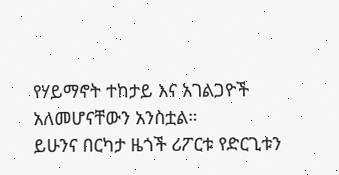የሃይማኖት ተከታይ እና አገልጋዮች አለመሆናቸውን አንስቷል።
ይሁንና በርካታ ዜጎች ሪፖርቱ የድርጊቱን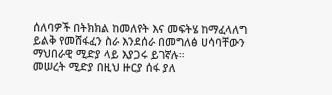ሰለባዎች በትክክል ከመለየት እና መፍትሄ ከማፈላለግ ይልቅ የመሸፋፈን ስራ እንደሰራ በመግለፅ ሀሳባቸውን ማህበራዊ ሚድያ ላይ እያጋሩ ይገኛሉ።
መሠረት ሚድያ በዚህ ዙርያ ሰፋ ያለ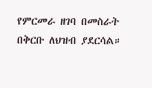የምርመራ ዘገባ በመስራት በቅርቡ ለህዝብ ያደርሳል።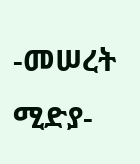-መሠረት ሚድያ-